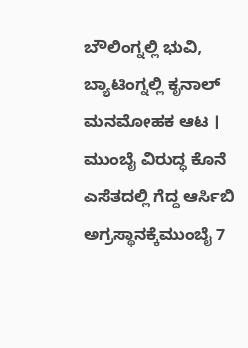ಬೌಲಿಂಗ್ನಲ್ಲಿ ಭುವಿ, ಬ್ಯಾಟಿಂಗ್ನಲ್ಲಿ ಕೃನಾಲ್ ಮನಮೋಹಕ ಆಟ । ಮುಂಬೈ ವಿರುದ್ಧ ಕೊನೆ ಎಸೆತದಲ್ಲಿ ಗೆದ್ದ ಆರ್ಸಿಬಿ ಅಗ್ರಸ್ಥಾನಕ್ಕೆಮುಂಬೈ 7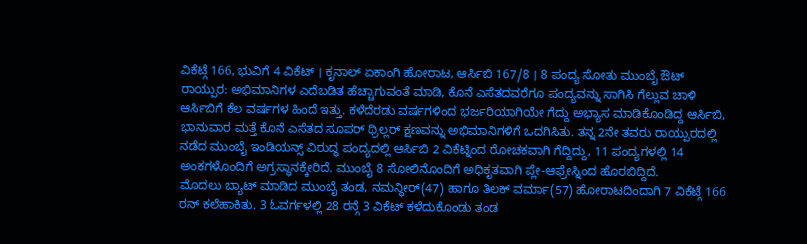ವಿಕೆಟ್ಗೆ 166, ಭುವಿಗೆ 4 ವಿಕೆಟ್ । ಕೃನಾಲ್ ಏಕಾಂಗಿ ಹೋರಾಟ, ಆರ್ಸಿಬಿ 167/8 । 8 ಪಂದ್ಯ ಸೋತು ಮುಂಬೈ ಔಟ್
ರಾಯ್ಪುರ: ಅಭಿಮಾನಿಗಳ ಎದೆಬಡಿತ ಹೆಚ್ಚಾಗುವಂತೆ ಮಾಡಿ, ಕೊನೆ ಎಸೆತದವರೆಗೂ ಪಂದ್ಯವನ್ನು ಸಾಗಿಸಿ ಗೆಲ್ಲುವ ಚಾಳಿ ಆರ್ಸಿಬಿಗೆ ಕೆಲ ವರ್ಷಗಳ ಹಿಂದೆ ಇತ್ತು. ಕಳೆದೆರಡು ವರ್ಷಗಳಿಂದ ಭರ್ಜರಿಯಾಗಿಯೇ ಗೆದ್ದು ಅಭ್ಯಾಸ ಮಾಡಿಕೊಂಡಿದ್ದ ಆರ್ಸಿಬಿ, ಭಾನುವಾರ ಮತ್ತೆ ಕೊನೆ ಎಸೆತದ ಸೂಪರ್ ಥ್ರಿಲ್ಲರ್ ಕ್ಷಣವನ್ನು ಅಭಿಮಾನಿಗಳಿಗೆ ಒದಗಿಸಿತು. ತನ್ನ 2ನೇ ತವರು ರಾಯ್ಪುರದಲ್ಲಿ ನಡೆದ ಮುಂಬೈ ಇಂಡಿಯನ್ಸ್ ವಿರುದ್ಧ ಪಂದ್ಯದಲ್ಲಿ ಆರ್ಸಿಬಿ 2 ವಿಕೆಟ್ನಿಂದ ರೋಚಕವಾಗಿ ಗೆದ್ದಿದ್ದು, 11 ಪಂದ್ಯಗಳಲ್ಲಿ 14 ಅಂಕಗಳೊಂದಿಗೆ ಅಗ್ರಸ್ಥಾನಕ್ಕೇರಿದೆ. ಮುಂಬೈ 8 ಸೋಲಿನೊಂದಿಗೆ ಅಧಿಕೃತವಾಗಿ ಪ್ಲೇ-ಆಫ್ರೇಸ್ನಿಂದ ಹೊರಬಿದ್ದಿದೆ.
ಮೊದಲು ಬ್ಯಾಟ್ ಮಾಡಿದ ಮುಂಬೈ ತಂಡ, ನಮನ್ಧೀರ್(47) ಹಾಗೂ ತಿಲಕ್ ವರ್ಮಾ(57) ಹೋರಾಟದಿಂದಾಗಿ 7 ವಿಕೆಟ್ಗೆ 166 ರನ್ ಕಲೆಹಾಕಿತು. 3 ಓವರ್ಗಳಲ್ಲಿ 28 ರನ್ಗೆ 3 ವಿಕೆಟ್ ಕಳೆದುಕೊಂಡು ತಂಡ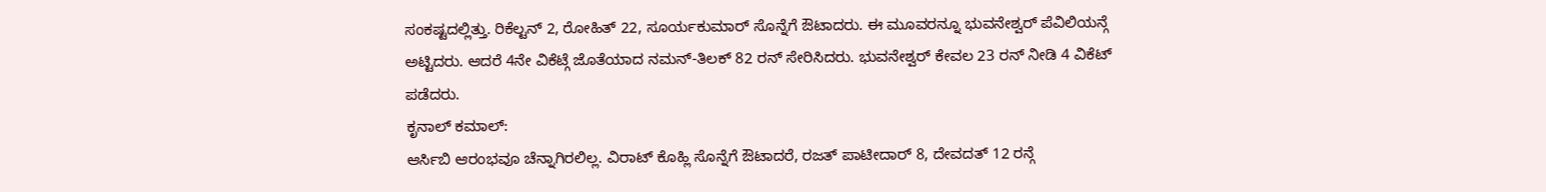ಸಂಕಷ್ಟದಲ್ಲಿತ್ತು. ರಿಕೆಲ್ಟನ್ 2, ರೋಹಿತ್ 22, ಸೂರ್ಯಕುಮಾರ್ ಸೊನ್ನೆಗೆ ಔಟಾದರು. ಈ ಮೂವರನ್ನೂ ಭುವನೇಶ್ವರ್ ಪೆವಿಲಿಯನ್ಗೆ ಅಟ್ಟಿದರು. ಆದರೆ 4ನೇ ವಿಕೆಟ್ಗೆ ಜೊತೆಯಾದ ನಮನ್-ತಿಲಕ್ 82 ರನ್ ಸೇರಿಸಿದರು. ಭುವನೇಶ್ವರ್ ಕೇವಲ 23 ರನ್ ನೀಡಿ 4 ವಿಕೆಟ್ ಪಡೆದರು.
ಕೃನಾಲ್ ಕಮಾಲ್:
ಆರ್ಸಿಬಿ ಆರಂಭವೂ ಚೆನ್ನಾಗಿರಲಿಲ್ಲ. ವಿರಾಟ್ ಕೊಹ್ಲಿ ಸೊನ್ನೆಗೆ ಔಟಾದರೆ, ರಜತ್ ಪಾಟೀದಾರ್ 8, ದೇವದತ್ 12 ರನ್ಗೆ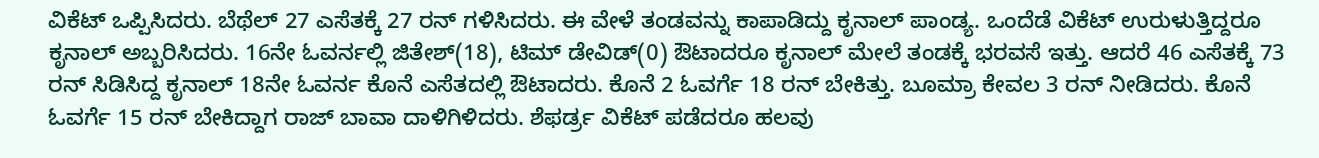ವಿಕೆಟ್ ಒಪ್ಪಿಸಿದರು. ಬೆಥೆಲ್ 27 ಎಸೆತಕ್ಕೆ 27 ರನ್ ಗಳಿಸಿದರು. ಈ ವೇಳೆ ತಂಡವನ್ನು ಕಾಪಾಡಿದ್ದು ಕೃನಾಲ್ ಪಾಂಡ್ಯ. ಒಂದೆಡೆ ವಿಕೆಟ್ ಉರುಳುತ್ತಿದ್ದರೂ ಕೃನಾಲ್ ಅಬ್ಬರಿಸಿದರು. 16ನೇ ಓವರ್ನಲ್ಲಿ ಜಿತೇಶ್(18), ಟಿಮ್ ಡೇವಿಡ್(0) ಔಟಾದರೂ ಕೃನಾಲ್ ಮೇಲೆ ತಂಡಕ್ಕೆ ಭರವಸೆ ಇತ್ತು. ಆದರೆ 46 ಎಸೆತಕ್ಕೆ 73 ರನ್ ಸಿಡಿಸಿದ್ದ ಕೃನಾಲ್ 18ನೇ ಓವರ್ನ ಕೊನೆ ಎಸೆತದಲ್ಲಿ ಔಟಾದರು. ಕೊನೆ 2 ಓವರ್ಗೆ 18 ರನ್ ಬೇಕಿತ್ತು. ಬೂಮ್ರಾ ಕೇವಲ 3 ರನ್ ನೀಡಿದರು. ಕೊನೆ ಓವರ್ಗೆ 15 ರನ್ ಬೇಕಿದ್ದಾಗ ರಾಜ್ ಬಾವಾ ದಾಳಿಗಿಳಿದರು. ಶೆಫರ್ಡ್ರ ವಿಕೆಟ್ ಪಡೆದರೂ ಹಲವು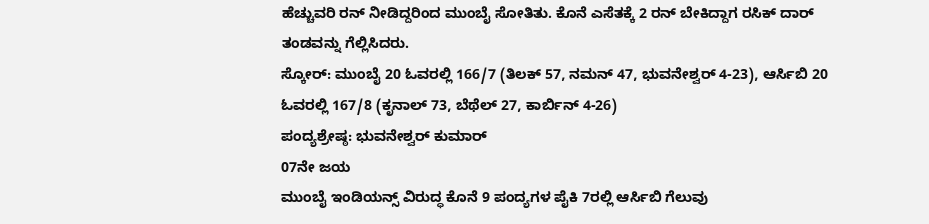ಹೆಚ್ಚುವರಿ ರನ್ ನೀಡಿದ್ದರಿಂದ ಮುಂಬೈ ಸೋತಿತು. ಕೊನೆ ಎಸೆತಕ್ಕೆ 2 ರನ್ ಬೇಕಿದ್ದಾಗ ರಸಿಕ್ ದಾರ್ ತಂಡವನ್ನು ಗೆಲ್ಲಿಸಿದರು.
ಸ್ಕೋರ್: ಮುಂಬೈ 20 ಓವರಲ್ಲಿ 166/7 (ತಿಲಕ್ 57, ನಮನ್ 47, ಭುವನೇಶ್ವರ್ 4-23), ಆರ್ಸಿಬಿ 20 ಓವರಲ್ಲಿ 167/8 (ಕೃನಾಲ್ 73, ಬೆಥೆಲ್ 27, ಕಾರ್ಬಿನ್ 4-26)
ಪಂದ್ಯಶ್ರೇಷ್ಠ: ಭುವನೇಶ್ವರ್ ಕುಮಾರ್
07ನೇ ಜಯ
ಮುಂಬೈ ಇಂಡಿಯನ್ಸ್ ವಿರುದ್ಧ ಕೊನೆ 9 ಪಂದ್ಯಗಳ ಪೈಕಿ 7ರಲ್ಲಿ ಆರ್ಸಿಬಿ ಗೆಲುವು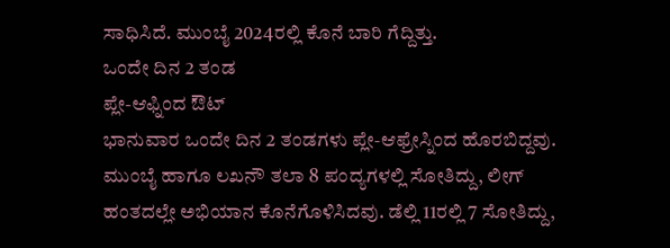ಸಾಧಿಸಿದೆ. ಮುಂಬೈ 2024ರಲ್ಲಿ ಕೊನೆ ಬಾರಿ ಗೆದ್ದಿತ್ತು.
ಒಂದೇ ದಿನ 2 ತಂಡ
ಪ್ಲೇ-ಆಫ್ನಿಂದ ಔಟ್
ಭಾನುವಾರ ಒಂದೇ ದಿನ 2 ತಂಡಗಳು ಪ್ಲೇ-ಆಫ್ರೇಸ್ನಿಂದ ಹೊರಬಿದ್ದವು. ಮುಂಬೈ ಹಾಗೂ ಲಖನೌ ತಲಾ 8 ಪಂದ್ಯಗಳಲ್ಲಿ ಸೋತಿದ್ದು, ಲೀಗ್ ಹಂತದಲ್ಲೇ ಅಭಿಯಾನ ಕೊನೆಗೊಳಿಸಿದವು. ಡೆಲ್ಲಿ 11ರಲ್ಲಿ 7 ಸೋತಿದ್ದು,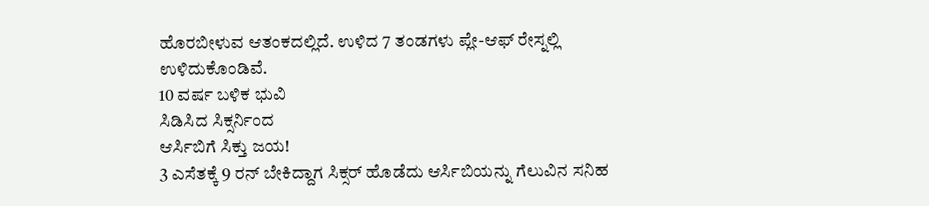ಹೊರಬೀಳುವ ಆತಂಕದಲ್ಲಿದೆ. ಉಳಿದ 7 ತಂಡಗಳು ಪ್ಲೇ-ಆಫ್ ರೇಸ್ನಲ್ಲಿ ಉಳಿದುಕೊಂಡಿವೆ.
10 ವರ್ಷ ಬಳಿಕ ಭುವಿ
ಸಿಡಿಸಿದ ಸಿಕ್ಸರ್ನಿಂದ
ಆರ್ಸಿಬಿಗೆ ಸಿಕ್ತು ಜಯ!
3 ಎಸೆತಕ್ಕೆ 9 ರನ್ ಬೇಕಿದ್ದಾಗ ಸಿಕ್ಸರ್ ಹೊಡೆದು ಆರ್ಸಿಬಿಯನ್ನು ಗೆಲುವಿನ ಸನಿಹ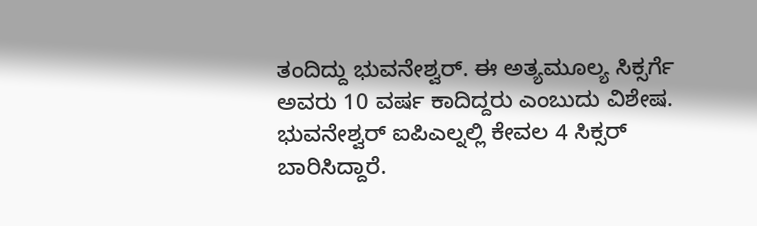ತಂದಿದ್ದು ಭುವನೇಶ್ವರ್. ಈ ಅತ್ಯಮೂಲ್ಯ ಸಿಕ್ಸರ್ಗೆ ಅವರು 10 ವರ್ಷ ಕಾದಿದ್ದರು ಎಂಬುದು ವಿಶೇಷ. ಭುವನೇಶ್ವರ್ ಐಪಿಎಲ್ನಲ್ಲಿ ಕೇವಲ 4 ಸಿಕ್ಸರ್ ಬಾರಿಸಿದ್ದಾರೆ.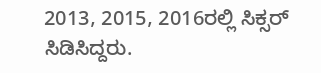2013, 2015, 2016ರಲ್ಲಿ ಸಿಕ್ಸರ್ ಸಿಡಿಸಿದ್ದರು.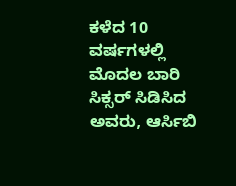ಕಳೆದ 10 ವರ್ಷಗಳಲ್ಲಿ ಮೊದಲ ಬಾರಿ ಸಿಕ್ಸರ್ ಸಿಡಿಸಿದ ಅವರು, ಆರ್ಸಿಬಿ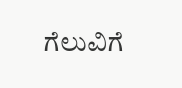ಗೆಲುವಿಗೆ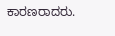ಕಾರಣರಾದರು.